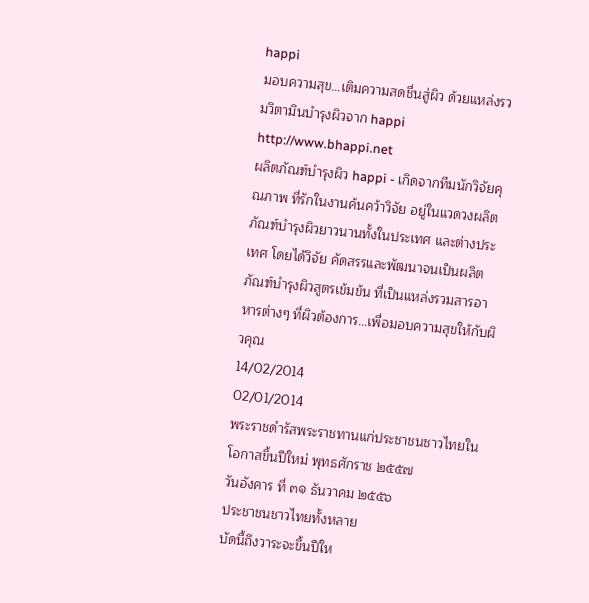happi
มอบความสุข…เติมความสดชื่นสู่ผิว ด้วยแหล่งรวมวิตามินบำรุงผิวจาก happi http://www.bhappi.net
ผลิตภัณฑ์บำรุงผิว happi - เกิดจากทีมนักวิจัยคุณภาพ ที่รักในงานค้นคว้าวิจัย อยู่ในแวดวงผลิตภัณฑ์บำรุงผิวยาวนานทั้งในประเทศ และต่างประเทศ โดยได้วิจัย คัดสรรและพัฒนาจนเป็นผลิตภัณฑ์บำรุงผิวสูตรเข้มข้น ที่เป็นแหล่งรวมสารอาหารต่างๆ ที่ผิวต้องการ...เพื่อมอบความสุขให้กับผิวคุณ
14/02/2014
02/01/2014
พระราชดำรัสพระราชทานแก่ประชาชนชาวไทยในโอกาสขึ้นปีใหม่ พุทธศักราช ๒๕๕๗
วันอังคาร ที่ ๓๑ ธันวาคม ๒๕๕๖
ประชาชนชาวไทยทั้งหลาย
บัดนี้ถึงวาระจะขึ้นปีให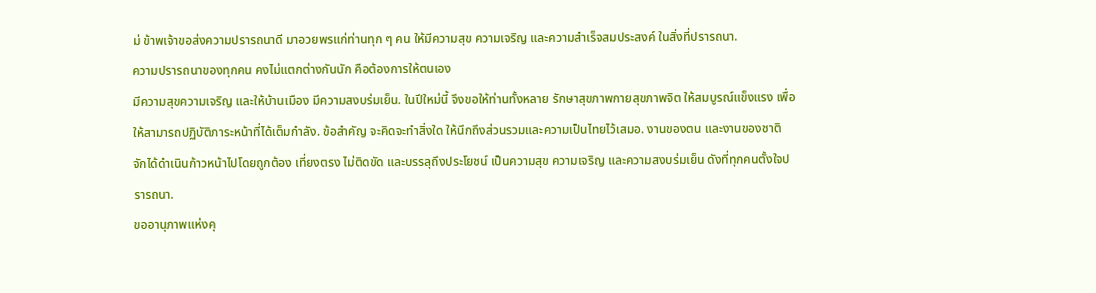ม่ ข้าพเจ้าขอส่งความปรารถนาดี มาอวยพรแก่ท่านทุก ๆ คน ให้มีความสุข ความเจริญ และความสำเร็จสมประสงค์ ในสิ่งที่ปรารถนา.
ความปรารถนาของทุกคน คงไม่แตกต่างกันนัก คือต้องการให้ตนเอง
มีความสุขความเจริญ และให้บ้านเมือง มีความสงบร่มเย็น. ในปีใหม่นี้ จึงขอให้ท่านทั้งหลาย รักษาสุขภาพกายสุขภาพจิต ให้สมบูรณ์แข็งแรง เพื่อให้สามารถปฏิบัติภาระหน้าที่ได้เต็มกำลัง. ข้อสำคัญ จะคิดจะทำสิ่งใด ให้นึกถึงส่วนรวมและความเป็นไทยไว้เสมอ. งานของตน และงานของชาติ จักได้ดำเนินก้าวหน้าไปโดยถูกต้อง เที่ยงตรง ไม่ติดขัด และบรรลุถึงประโยชน์ เป็นความสุข ความเจริญ และความสงบร่มเย็น ดังที่ทุกคนตั้งใจปรารถนา.
ขออานุภาพแห่งคุ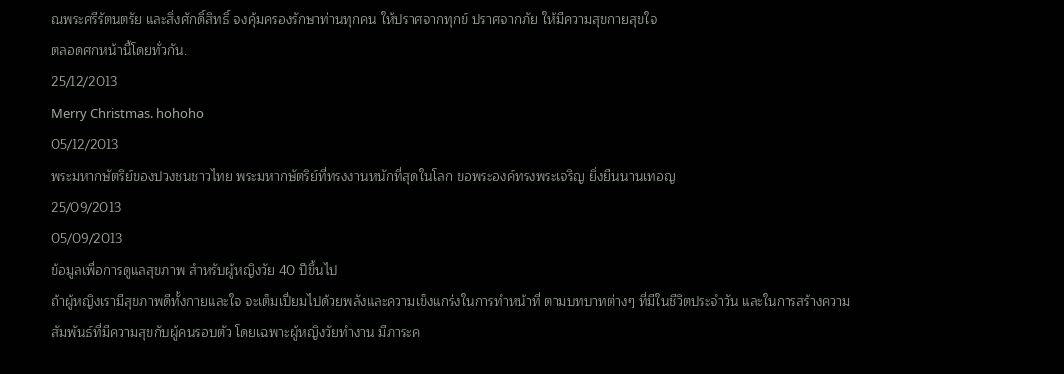ณพระศรีรัตนตรัย และสิ่งศักดิ์สิทธิ์ จงคุ้มครองรักษาท่านทุกคน ให้ปราศจากทุกข์ ปราศจากภัย ให้มีความสุขกายสุขใจ
ตลอดศกหน้านี้โดยทั่วกัน.
25/12/2013
Merry Christmas. hohoho
05/12/2013
พระมหากษัตริย์ของปวงชนชาวไทย พระมหากษัตริย์ที่ทรงงานหนักที่สุดในโลก ขอพระองค์ทรงพระเจริญ ยิ่งยืนนานเทอญ
25/09/2013
05/09/2013
ข้อมูลเพื่อการดูแลสุขภาพ สำหรับผู้หญิงวัย 40 ปีขึ้นไป
ถ้าผู้หญิงเรามีสุขภาพดีทั้งกายและใจ จะเต็มเปี่ยมไปด้วยพลังและความเข็งแกร่งในการทำหน้าที่ ตามบทบาทต่างๆ ที่มีในชีวิตประจำวัน และในการสร้างความสัมพันธ์ที่มีความสุขกับผู้คนรอบตัว โดยเฉพาะผู้หญิงวัยทำงาน มีภาระค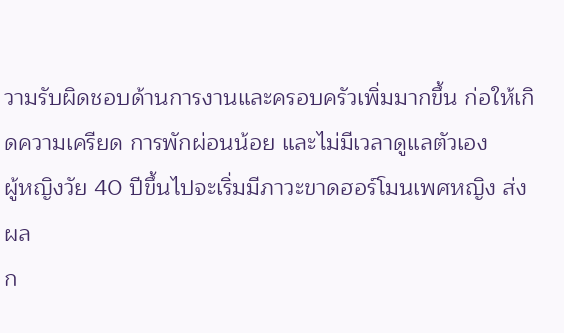วามรับผิดชอบด้านการงานและครอบครัวเพิ่มมากขึ้น ก่อให้เกิดความเครียด การพักผ่อนน้อย และไม่มีเวลาดูแลตัวเอง
ผู้หญิงวัย 40 ปีขึ้นไปจะเริ่มมีภาวะขาดฮอร์โมนเพศหญิง ส่งผล
ก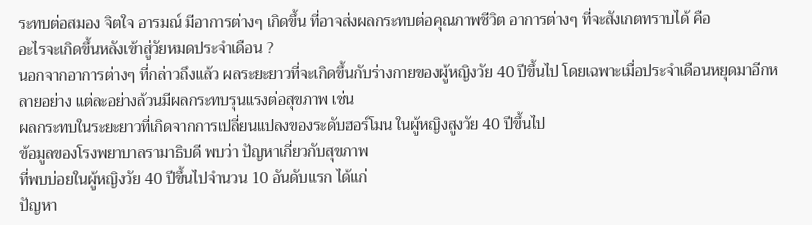ระทบต่อสมอง จิตใจ อารมณ์ มีอาการต่างๆ เกิดขึ้น ที่อาจส่งผลกระทบต่อคุณภาพชีวิต อาการต่างๆ ที่จะสังเกตทราบได้ คือ
อะไรจะเกิดขึ้นหลังเข้าสู่วัยหมดประจำเดือน ?
นอกจากอาการต่างๆ ที่กล่าวถึงแล้ว ผลระยะยาวที่จะเกิดขึ้นกับร่างกายของผู้หญิงวัย 40 ปีขึ้นไป โดยเฉพาะเมื่อประจำเดือนหยุดมาอีกหลายอย่าง แต่ละอย่างล้วนมีผลกระทบรุนแรงต่อสุขภาพ เช่น
ผลกระทบในระยะยาวที่เกิดจากการเปลี่ยนแปลงของระดับฮอร์โมน ในผู้หญิงสูงวัย 40 ปีขึ้นไป
ข้อมูลของโรงพยาบาลรามาธิบดี พบว่า ปัญหาเกี่ยวกับสุขภาพ
ที่พบบ่อยในผู้หญิงวัย 40 ปีขึ้นไปจำนวน 10 อันดับแรก ได้แก่
ปัญหา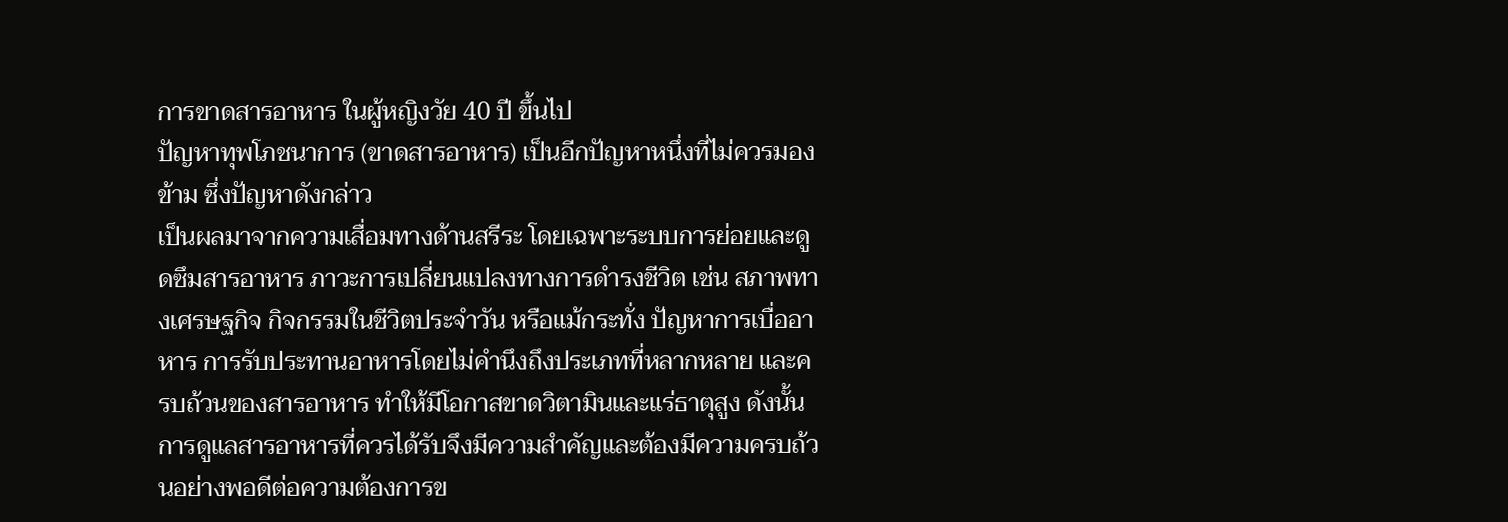การขาดสารอาหาร ในผู้หญิงวัย 40 ปี ขึ้นไป
ปัญหาทุพโภชนาการ (ขาดสารอาหาร) เป็นอีกปัญหาหนึ่งที่ไม่ควรมองข้าม ซึ่งปัญหาดังกล่าว
เป็นผลมาจากความเสื่อมทางด้านสรีระ โดยเฉพาะระบบการย่อยและดูดซึมสารอาหาร ภาวะการเปลี่ยนแปลงทางการดำรงชีวิต เช่น สภาพทางเศรษฐกิจ กิจกรรมในชีวิตประจำวัน หรือแม้กระทั่ง ปัญหาการเบื่ออาหาร การรับประทานอาหารโดยไม่คำนึงถึงประเภทที่หลากหลาย และครบถ้วนของสารอาหาร ทำให้มีโอกาสขาดวิตามินและแร่ธาตุสูง ดังนั้นการดูแลสารอาหารที่ควรได้รับจึงมีความสำคัญและต้องมีความครบถ้วนอย่างพอดีต่อความต้องการข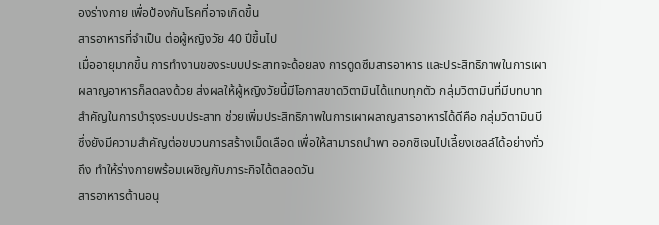องร่างกาย เพื่อป้องกันโรคที่อาจเกิดขึ้น
สารอาหารที่จำเป็น ต่อผู้หญิงวัย 40 ปีขึ้นไป
เมื่ออายุมากขึ้น การทำงานของระบบประสาทจะด้อยลง การดูดซึมสารอาหาร และประสิทธิภาพในการเผาผลาญอาหารก็ลดลงด้วย ส่งผลให้ผู้หญิงวัยนี้มีโอกาสขาดวิตามินได้แทบทุกตัว กลุ่มวิตามินที่มีบทบาทสำคัญในการบำรุงระบบประสาท ช่วยเพิ่มประสิทธิภาพในการเผาผลาญสารอาหารได้ดีคือ กลุ่มวิตามินบี
ซึ่งยังมีความสำคัญต่อขบวนการสร้างเม็ดเลือด เพื่อให้สามารถนำพา ออกซิเจนไปเลี้ยงเซลล์ได้อย่างทั่วถึง ทำให้ร่างกายพร้อมเผชิญกับภาระกิจได้ตลอดวัน
สารอาหารต้านอนุ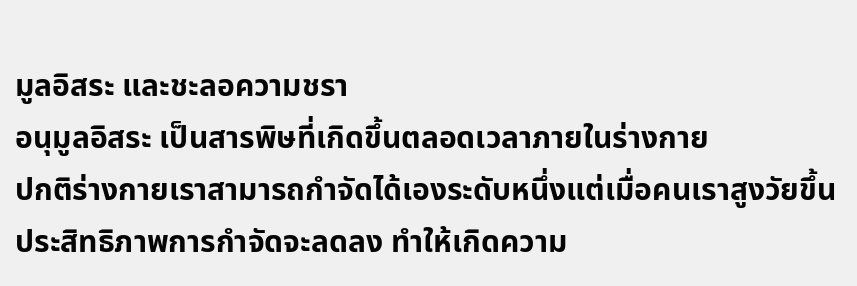มูลอิสระ และชะลอความชรา
อนุมูลอิสระ เป็นสารพิษที่เกิดขึ้นตลอดเวลาภายในร่างกาย
ปกติร่างกายเราสามารถกำจัดได้เองระดับหนึ่งแต่เมื่อคนเราสูงวัยขึ้น ประสิทธิภาพการกำจัดจะลดลง ทำให้เกิดความ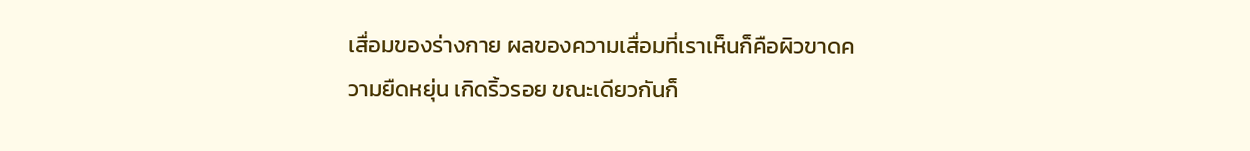เสื่อมของร่างกาย ผลของความเสื่อมที่เราเห็นก็คือผิวขาดความยืดหยุ่น เกิดริ้วรอย ขณะเดียวกันก็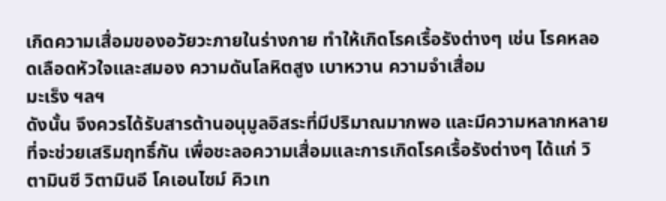เกิดความเสื่อมของอวัยวะภายในร่างกาย ทำให้เกิดโรคเรื้อรังต่างๆ เช่น โรคหลอดเลือดหัวใจและสมอง ความดันโลหิตสูง เบาหวาน ความจำเสื่อม
มะเร็ง ฯลฯ
ดังนั้น จึงควรได้รับสารต้านอนุมูลอิสระที่มีปริมาณมากพอ และมีความหลากหลายที่จะช่วยเสริมฤทธิ์กัน เพื่อชะลอความเสื่อมและการเกิดโรคเรื้อรังต่างๆ ได้แก่ วิตามินซี วิตามินอี โคเอนไซม์ คิวเท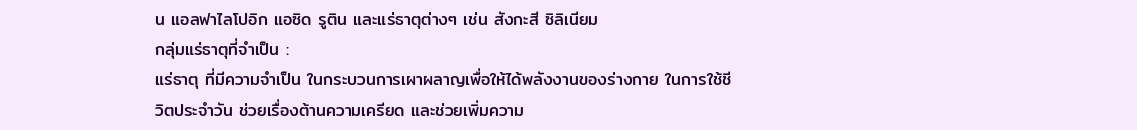น แอลฟาไลโปอิก แอซิด รูติน และแร่ธาตุต่างๆ เช่น สังกะสี ซิลิเนียม
กลุ่มแร่ธาตุที่จำเป็น :
แร่ธาตุ ที่มีความจำเป็น ในกระบวนการเผาผลาญเพื่อให้ได้พลังงานของร่างกาย ในการใช้ชีวิตประจำวัน ช่วยเรื่องต้านความเครียด และช่วยเพิ่มความ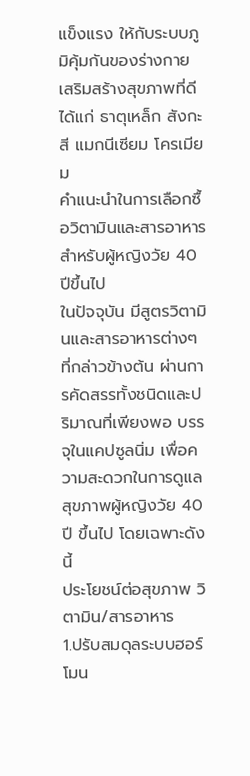แข็งแรง ให้กับระบบภูมิคุ้มกันของร่างกาย เสริมสร้างสุขภาพที่ดี ได้แก่ ธาตุเหล็ก สังกะสี แมกนีเซียม โครเมียม
คำแนะนำในการเลือกซื้อวิตามินและสารอาหารสำหรับผู้หญิงวัย 40 ปีขึ้นไป
ในปัจจุบัน มีสูตรวิตามินและสารอาหารต่างๆ ที่กล่าวข้างต้น ผ่านการคัดสรรทั้งชนิดและปริมาณที่เพียงพอ บรรจุในแคปซูลนิ่ม เพื่อความสะดวกในการดูแลสุขภาพผู้หญิงวัย 40 ปี ขึ้นไป โดยเฉพาะดังนี้
ประโยชน์ต่อสุขภาพ วิตามิน/สารอาหาร
1.ปรับสมดุลระบบฮอร์โมน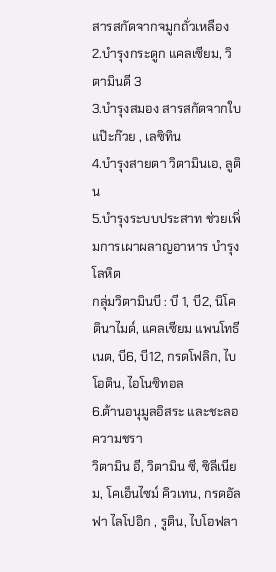สารสกัดจากจมูกถั่วเหลือง
2.บำรุงกระดูก แคลเซียม, วิตามินดี 3
3.บำรุงสมอง สารสกัดจากใบแป๊ะก๊วย , เลซิทิน
4.บำรุงสายตา วิตามินเอ, ลูติน
5.บำรุงระบบประสาท ช่วยเพิ่มการเผาผลาญอาหาร บำรุงโลหิต
กลุ่มวิตามินบี : บี 1, บี2, นิโคตินาไมด์, แคลเซียม แพนโทธีเนต, บี6, บี12, กรดโฟลิก, ไบโอติน, ไอโนซิทอล
6.ต้านอนุมูลอิสระ และชะลอความชรา
วิตามิน อี, วิตามิน ซี, ซิลีเนียม, โคเอ็นไซม์ คิวเทน, กรดอัลฟา ไลโปอิก , รูติน, ไบโอฟลา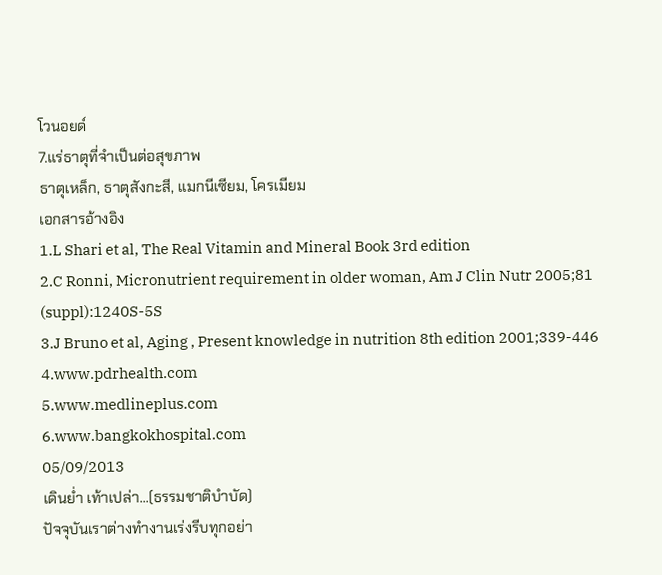โวนอยด์
7.แร่ธาตุที่จำเป็นต่อสุขภาพ
ธาตุเหล็ก, ธาตุสังกะสี, แมกนีเซียม, โครเมียม
เอกสารอ้างอิง
1.L Shari et al, The Real Vitamin and Mineral Book 3rd edition
2.C Ronni, Micronutrient requirement in older woman, Am J Clin Nutr 2005;81 (suppl):1240S-5S
3.J Bruno et al, Aging , Present knowledge in nutrition 8th edition 2001;339-446
4.www.pdrhealth.com
5.www.medlineplus.com
6.www.bangkokhospital.com
05/09/2013
เดินย่ำ เท้าเปล่า...(ธรรมชาติบำบัด)
ปัจจุบันเราต่างทำงานเร่งรีบทุกอย่า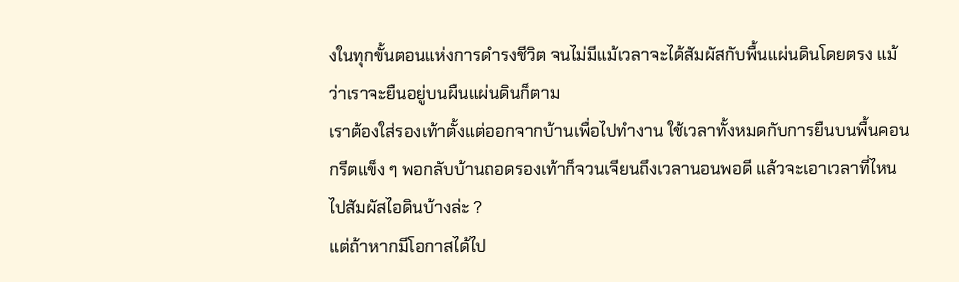งในทุกขั้นตอนแห่งการดำรงชีวิต จนไม่มีแม้เวลาจะได้สัมผัสกับพื้นแผ่นดินโดยตรง แม้ว่าเราจะยืนอยู่บนผืนแผ่นดินก็ตาม
เราต้องใส่รองเท้าตั้งแต่ออกจากบ้านเพื่อไปทำงาน ใช้เวลาทั้งหมดกับการยืนบนพื้นคอนกรีตแข็ง ๆ พอกลับบ้านถอดรองเท้าก็จวนเจียนถึงเวลานอนพอดี แล้วจะเอาเวลาที่ไหนไปสัมผัสไอดินบ้างล่ะ ?
แต่ถ้าหากมีโอกาสได้ไป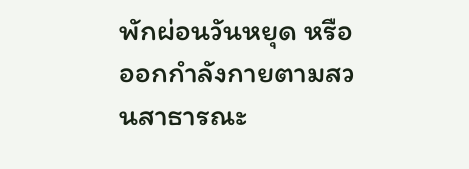พักผ่อนวันหยุด หรือออกกำลังกายตามสวนสาธารณะ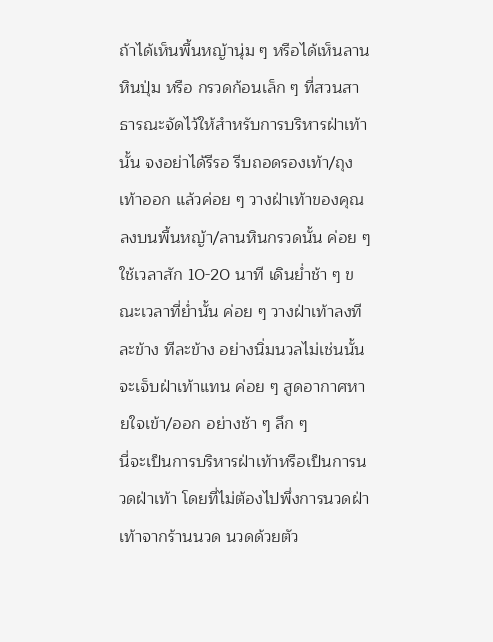ถ้าได้เห็นพื้นหญ้านุ่ม ๆ หรือได้เห็นลานหินปุ่ม หรือ กรวดก้อนเล็ก ๆ ที่สวนสาธารณะจัดไว้ให้สำหรับการบริหารฝ่าเท้านั้น จงอย่าได้รีรอ รีบถอดรองเท้า/ถุงเท้าออก แล้วค่อย ๆ วางฝ่าเท้าของคุณลงบนพื้นหญ้า/ลานหินกรวดนั้น ค่อย ๆ ใช้เวลาสัก 10-20 นาที เดินย่ำช้า ๆ ขณะเวลาที่ย่ำนั้น ค่อย ๆ วางฝ่าเท้าลงทีละข้าง ทีละข้าง อย่างนิ่มนวลไม่เช่นนั้น จะเจ็บฝ่าเท้าแทน ค่อย ๆ สูดอากาศหายใจเข้า/ออก อย่างช้า ๆ ลึก ๆ
นี่จะเป็นการบริหารฝ่าเท้าหรือเป็นการนวดฝ่าเท้า โดยที่ไม่ต้องไปพึ่งการนวดฝ่าเท้าจากร้านนวด นวดด้วยตัว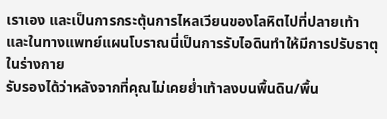เราเอง และเป็นการกระตุ้นการไหลเวียนของโลหิตไปที่ปลายเท้า และในทางแพทย์แผนโบราณนี่เป็นการรับไอดินทำให้มีการปรับธาตุในร่างกาย
รับรองได้ว่าหลังจากที่คุณไม่เคยย่ำเท้าลงบนพื้นดิน/พื้น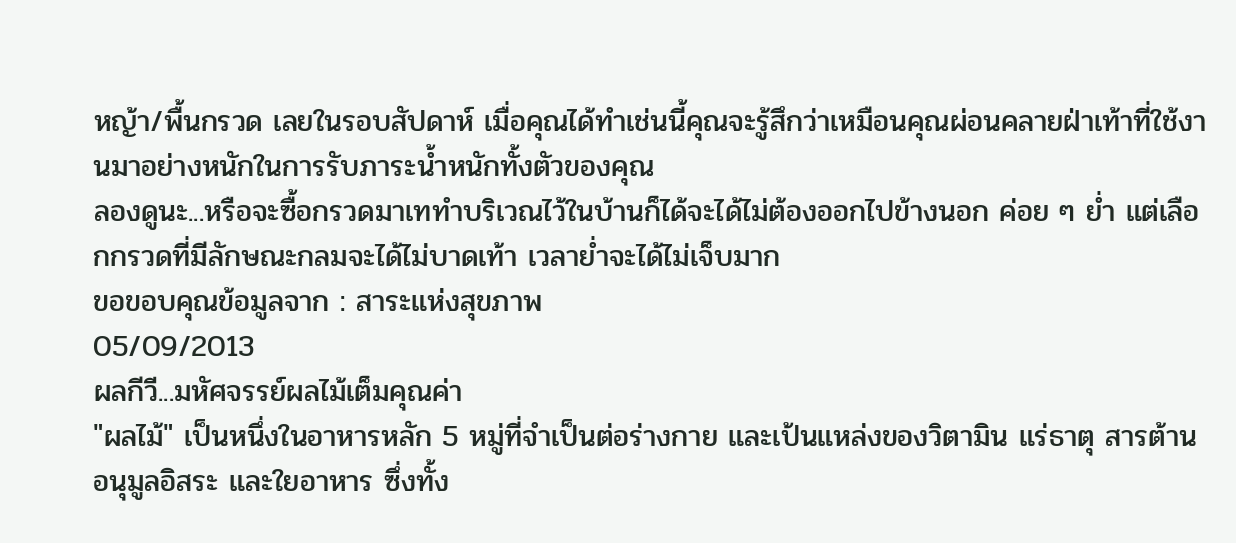หญ้า/พื้นกรวด เลยในรอบสัปดาห์ เมื่อคุณได้ทำเช่นนี้คุณจะรู้สึกว่าเหมือนคุณผ่อนคลายฝ่าเท้าที่ใช้งานมาอย่างหนักในการรับภาระน้ำหนักทั้งตัวของคุณ
ลองดูนะ...หรือจะซื้อกรวดมาเททำบริเวณไว้ในบ้านก็ได้จะได้ไม่ต้องออกไปข้างนอก ค่อย ๆ ย่ำ แต่เลือกกรวดที่มีลักษณะกลมจะได้ไม่บาดเท้า เวลาย่ำจะได้ไม่เจ็บมาก
ขอขอบคุณข้อมูลจาก : สาระแห่งสุขภาพ
05/09/2013
ผลกีวี...มหัศจรรย์ผลไม้เต็มคุณค่า
"ผลไม้" เป็นหนึ่งในอาหารหลัก 5 หมู่ที่จำเป็นต่อร่างกาย และเป้นแหล่งของวิตามิน แร่ธาตุ สารต้านอนุมูลอิสระ และใยอาหาร ซึ่งทั้ง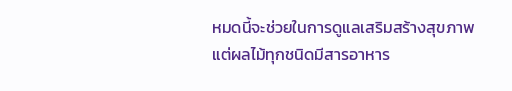หมดนี้จะช่วยในการดูแลเสริมสร้างสุขภาพ แต่ผลไม้ทุกชนิดมีสารอาหาร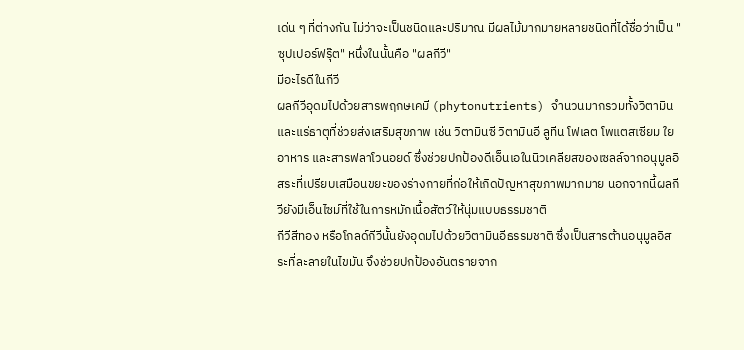เด่น ๆ ที่ต่างกัน ไม่ว่าจะเป็นชนิดและปริมาณ มีผลไม้มากมายหลายชนิดที่ได้ชื่อว่าเป็น "ซุปเปอร์ฟรุ๊ต" หนึ่งในนั้นคือ "ผลกีวี"
มีอะไรดีในกีวี
ผลกีวีอุดมไปด้วยสารพฤกษเคมี (phytonutrients) จำนวนมากรวมทั้งวิตามินและแร่ธาตุที่ช่วยส่งเสริมสุขภาพ เช่น วิตามินซี วิตามินอี ลูทีน โฟเลต โพแตสเซียม ใยอาหาร และสารฟลาโวนอยด์ ซึ่งช่วยปกป้องดีเอ็นเอในนิวเคลียสของเซลล์จากอนุมูลอิสระที่เปรียบเสมือนขยะของร่างกายที่ก่อให้เกิดปัญหาสุขภาพมากมาย นอกจากนี้ผลกีวียังมีเอ็นไซม์ที่ใช้ในการหมักเนื้อสัตว์ให้นุ่มแบบธรรมชาติ
กีวีสีทอง หรือโกลด์กีวีนั้นยังอุดมไปด้วยวิตามินอีธรรมชาติ ซึ่งเป็นสารต้านอนุมูลอิสระที่ละลายในไขมัน จึงช่วยปกป้องอันตรายจาก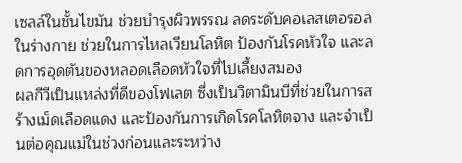เซลล์ในชั้นไขมัน ช่วยบำรุงผิวพรรณ ลดระดับคอเลสเตอรอลในร่างกาย ช่วยในการไหลเวียนโลหิต ป้องกันโรคหัวใจ และลดการอุดตันของหลอดเลือดหัวใจที่ไปเลี้ยงสมอง
ผลกีวีเป็นแหล่งที่ดีของโฟเลต ซึ่งเป็นวิตามินบีที่ช่วยในการสร้างเม็ดเลือดแดง และป้องกันการเกิดโรคโลหิตจาง และจำเป็นต่อคุณแม่ในช่วงก่อนและระหว่าง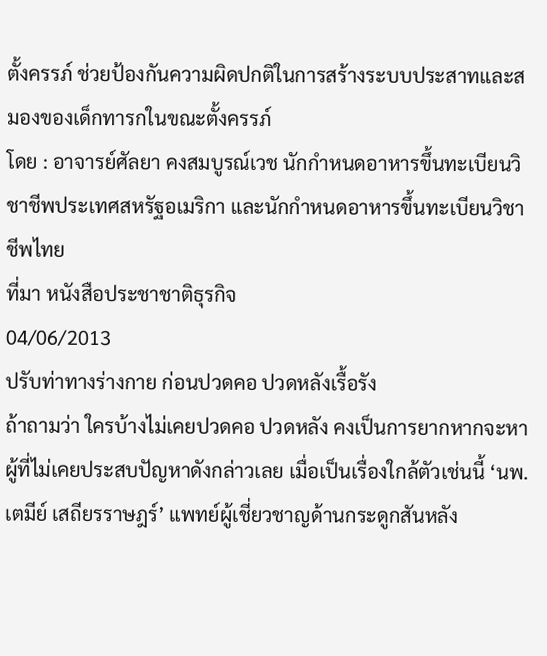ตั้งครรภ์ ช่วยป้องกันความผิดปกติในการสร้างระบบประสาทและสมองของเด็กทารกในขณะตั้งครรภ์
โดย : อาจารย์ศัลยา คงสมบูรณ์เวช นักกำหนดอาหารขึ้นทะเบียนวิชาชีพประเทศสหรัฐอเมริกา และนักกำหนดอาหารขึ้นทะเบียนวิชาชีพไทย
ที่มา หนังสือประชาชาติธุรกิจ
04/06/2013
ปรับท่าทางร่างกาย ก่อนปวดคอ ปวดหลังเรื้อรัง
ถ้าถามว่า ใครบ้างไม่เคยปวดคอ ปวดหลัง คงเป็นการยากหากจะหาผู้ที่ไม่เคยประสบปัญหาดังกล่าวเลย เมื่อเป็นเรื่องใกล้ตัวเช่นนี้ ‘นพ.เตมีย์ เสถียรราษฎร์’ แพทย์ผู้เชี่ยวชาญด้านกระดูกสันหลัง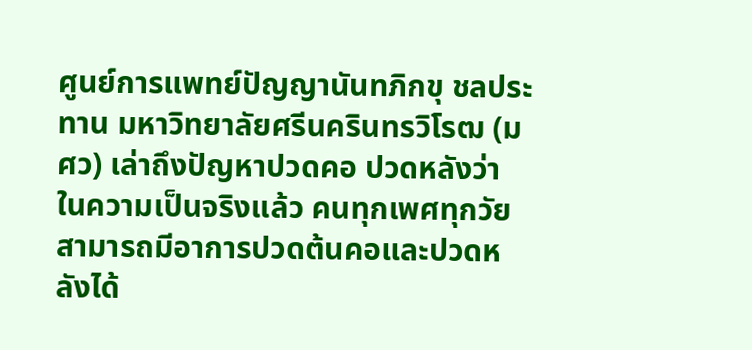ศูนย์การแพทย์ปัญญานันทภิกขุ ชลประทาน มหาวิทยาลัยศรีนครินทรวิโรฒ (มศว) เล่าถึงปัญหาปวดคอ ปวดหลังว่า ในความเป็นจริงแล้ว คนทุกเพศทุกวัยสามารถมีอาการปวดต้นคอและปวดหลังได้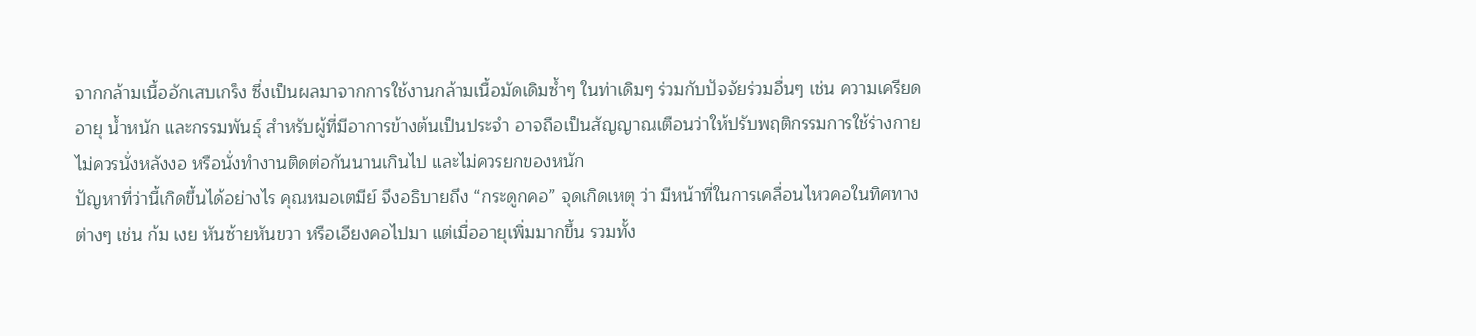จากกล้ามเนื้ออักเสบเกร็ง ซึ่งเป็นผลมาจากการใช้งานกล้ามเนื้อมัดเดิมซ้ำๆ ในท่าเดิมๆ ร่วมกับปัจจัยร่วมอื่นๆ เช่น ความเครียด อายุ น้ำหนัก และกรรมพันธุ์ สำหรับผู้ที่มีอาการข้างต้นเป็นประจำ อาจถือเป็นสัญญาณเตือนว่าให้ปรับพฤติกรรมการใช้ร่างกาย ไม่ควรนั่งหลังงอ หรือนั่งทำงานติดต่อกันนานเกินไป และไม่ควรยกของหนัก
ปัญหาที่ว่านี้เกิดขึ้นได้อย่างไร คุณหมอเตมีย์ จึงอธิบายถึง “กระดูกคอ” จุดเกิดเหตุ ว่า มีหน้าที่ในการเคลื่อนไหวคอในทิศทางต่างๆ เช่น ก้ม เงย หันซ้ายหันขวา หรือเอียงคอไปมา แต่เมื่ออายุเพิ่มมากขึ้น รวมทั้ง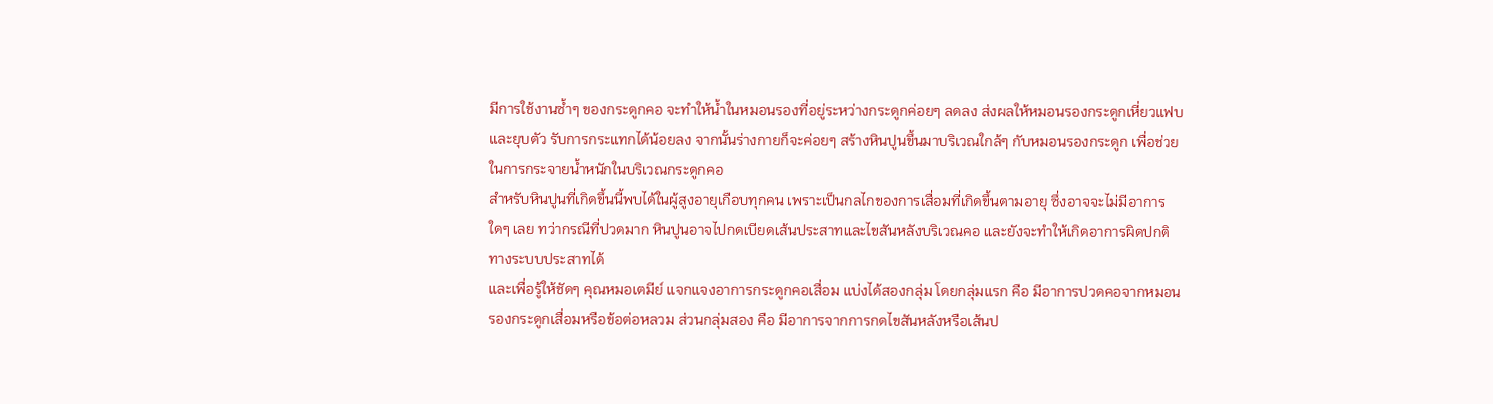มีการใช้งานซ้ำๆ ของกระดูกคอ จะทำให้น้ำในหมอนรองที่อยู่ระหว่างกระดูกค่อยๆ ลดลง ส่งผลให้หมอนรองกระดูกเหี่ยวแฟบและยุบตัว รับการกระแทกได้น้อยลง จากนั้นร่างกายก็จะค่อยๆ สร้างหินปูนขึ้นมาบริเวณใกล้ๆ กับหมอนรองกระดูก เพื่อช่วยในการกระจายน้ำหนักในบริเวณกระดูกคอ
สำหรับหินปูนที่เกิดขึ้นนี้พบได้ในผู้สูงอายุเกือบทุกคน เพราะเป็นกลไกของการเสื่อมที่เกิดขึ้นตามอายุ ซึ่งอาจจะไม่มีอาการใดๆ เลย ทว่ากรณีที่ปวดมาก หินปูนอาจไปกดเบียดเส้นประสาทและไขสันหลังบริเวณคอ และยังจะทำให้เกิดอาการผิดปกติทางระบบประสาทได้
และเพื่อรู้ให้ชัดๆ คุณหมอเตมีย์ แจกแจงอาการกระดูกคอเสื่อม แบ่งได้สองกลุ่ม โดยกลุ่มแรก คือ มีอาการปวดคอจากหมอนรองกระดูกเสื่อมหรือข้อต่อหลวม ส่วนกลุ่มสอง คือ มีอาการจากการกดไขสันหลังหรือเส้นป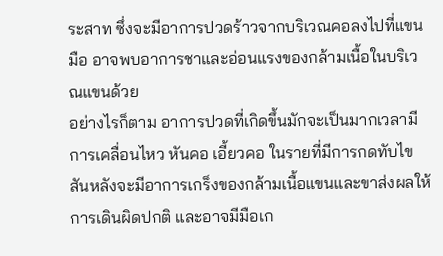ระสาท ซึ่งจะมีอาการปวดร้าวจากบริเวณคอลงไปที่แขน มือ อาจพบอาการชาและอ่อนแรงของกล้ามเนื้อในบริเวณแขนด้วย
อย่างไรก็ตาม อาการปวดที่เกิดขึ้นมักจะเป็นมากเวลามีการเคลื่อนไหว หันคอ เอี้ยวคอ ในรายที่มีการกดทับไขสันหลังจะมีอาการเกร็งของกล้ามเนื้อแขนและขาส่งผลให้การเดินผิดปกติ และอาจมีมือเก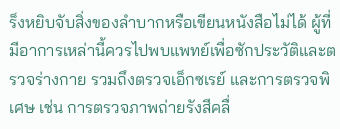ร็งหยิบจับสิ่งของลำบากหรือเขียนหนังสือไม่ได้ ผู้ที่มีอาการเหล่านี้ควรไปพบแพทย์เพื่อซักประวัติและตรวจร่างกาย รวมถึงตรวจเอ็กซเรย์ และการตรวจพิเศษ เช่น การตรวจภาพถ่ายรังสีคลื่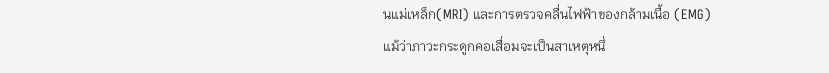นแม่เหล็ก(MRI) และการตรวจคลื่นไฟฟ้าของกล้ามเนื้อ (EMG)
แม้ว่าภาวะกระดูกคอเสื่อมจะเป็นสาเหตุหนึ่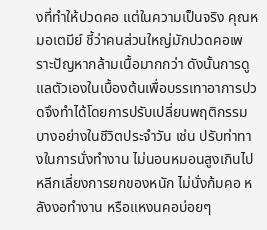งที่ทำให้ปวดคอ แต่ในความเป็นจริง คุณหมอเตมีย์ ชี้ว่าคนส่วนใหญ่มักปวดคอเพราะปัญหากล้ามเนื้อมากกว่า ดังนั้นการดูแลตัวเองในเบื้องต้นเพื่อบรรเทาอาการปวดจึงทำได้โดยการปรับเปลี่ยนพฤติกรรมบางอย่างในชีวิตประจำวัน เช่น ปรับท่าทางในการนั่งทำงาน ไม่นอนหมอนสูงเกินไป หลีกเลี่ยงการยกของหนัก ไม่นั่งก้มคอ หลังงอทำงาน หรือแหงนคอบ่อยๆ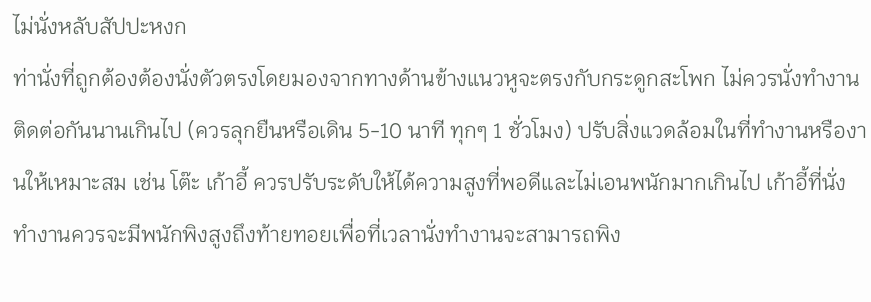ไม่นั่งหลับสัปปะหงก
ท่านั่งที่ถูกต้องต้องนั่งตัวตรงโดยมองจากทางด้านข้างแนวหูจะตรงกับกระดูกสะโพก ไม่ควรนั่งทำงานติดต่อกันนานเกินไป (ควรลุกยืนหรือเดิน 5-10 นาที ทุกๆ 1 ชั่วโมง) ปรับสิ่งแวดล้อมในที่ทำงานหรืองานให้เหมาะสม เช่น โต๊ะ เก้าอี้ ควรปรับระดับให้ได้ความสูงที่พอดีและไม่เอนพนักมากเกินไป เก้าอี้ที่นั่งทำงานควรจะมีพนักพิงสูงถึงท้ายทอยเพื่อที่เวลานั่งทำงานจะสามารถพิง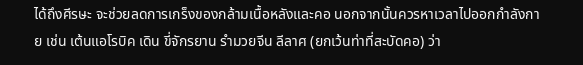ได้ถึงศีรษะ จะช่วยลดการเกร็งของกล้ามเนื้อหลังและคอ นอกจากนั้นควรหาเวลาไปออกกำลังกาย เช่น เต้นแอโรบิค เดิน ขี่จักรยาน รำมวยจีน ลีลาศ (ยกเว้นท่าที่สะบัดคอ) ว่า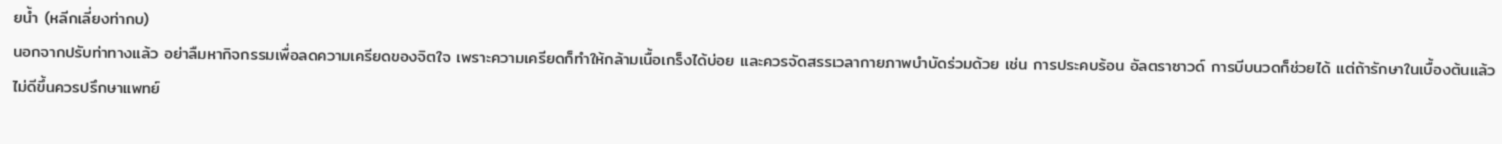ยน้ำ (หลีกเลี่ยงท่ากบ)
นอกจากปรับท่าทางแล้ว อย่าลืมหากิจกรรมเพื่อลดความเครียดของจิตใจ เพราะความเครียดก็ทำให้กล้ามเนื้อเกร็งได้บ่อย และควรจัดสรรเวลากายภาพบำบัดร่วมด้วย เช่น การประคบร้อน อัลตราซาวด์ การบีบนวดก็ช่วยได้ แต่ถ้ารักษาในเบื้องต้นแล้วไม่ดีขึ้นควรปรึกษาแพทย์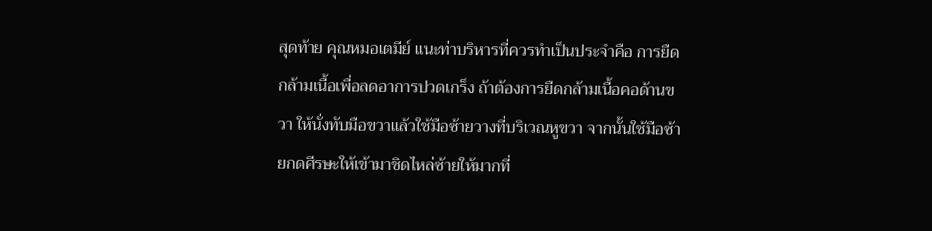สุดท้าย คุณหมอเตมีย์ แนะท่าบริหารที่ควรทำเป็นประจำคือ การยืดกล้ามเนื้อเพื่อลดอาการปวดเกร็ง ถ้าต้องการยืดกล้ามเนื้อคอด้านขวา ให้นั่งทับมือขวาแล้วใช้มือซ้ายวางที่บริเวณหูขวา จากนั้นใช้มือซ้ายกดศีรษะให้เข้ามาชิดไหล่ซ้ายให้มากที่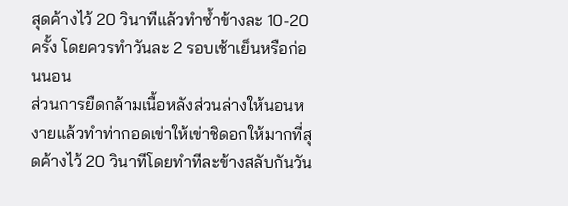สุดค้างไว้ 20 วินาทีแล้วทำซ้ำข้างละ 10-20 ครั้ง โดยควรทำวันละ 2 รอบเช้าเย็นหรือก่อนนอน
ส่วนการยืดกล้ามเนื้อหลังส่วนล่างให้นอนหงายแล้วทำท่ากอดเข่าให้เข่าชิดอกให้มากที่สุดค้างไว้ 20 วินาทีโดยทำทีละข้างสลับกันวัน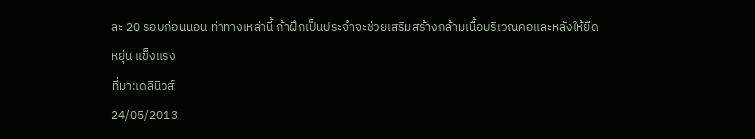ละ 20 รอบก่อนนอน ท่าทางเหล่านี้ ถ้าฝึกเป็นประจำจะช่วยเสริมสร้างกล้ามเนื้อบริเวณคอและหลังให้ยืดหยุ่น แข็งแรง
ที่มา:เดลินิวส์
24/05/2013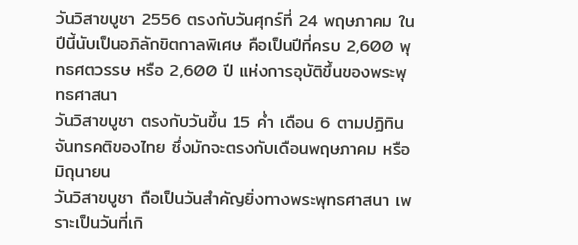วันวิสาขบูชา 2556 ตรงกับวันศุกร์ที่ 24 พฤษภาคม ในปีนี้นับเป็นอภิลักขิตกาลพิเศษ คือเป็นปีที่ครบ 2,600 พุทธศตวรรษ หรือ 2,600 ปี แห่งการอุบัติขึ้นของพระพุทธศาสนา
วันวิสาขบูชา ตรงกับวันขึ้น 15 ค่ำ เดือน 6 ตามปฏิทินจันทรคติของไทย ซึ่งมักจะตรงกับเดือนพฤษภาคม หรือมิถุนายน
วันวิสาขบูชา ถือเป็นวันสำคัญยิ่งทางพระพุทธศาสนา เพราะเป็นวันที่เกิ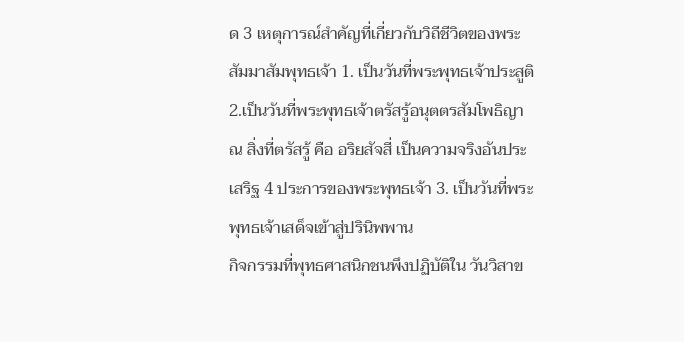ด 3 เหตุการณ์สำคัญที่เกี่ยวกับวิถีชีวิตของพระสัมมาสัมพุทธเจ้า 1. เป็นวันที่พระพุทธเจ้าประสูติ 2.เป็นวันที่พระพุทธเจ้าตรัสรู้อนุตตรสัมโพธิญาณ สิ่งที่ตรัสรู้ คือ อริยสัจสี่ เป็นความจริงอันประเสริฐ 4 ประการของพระพุทธเจ้า 3. เป็นวันที่พระพุทธเจ้าเสด็จเข้าสู่ปรินิพพาน
กิจกรรมที่พุทธศาสนิกชนพึงปฏิบัติใน วันวิสาข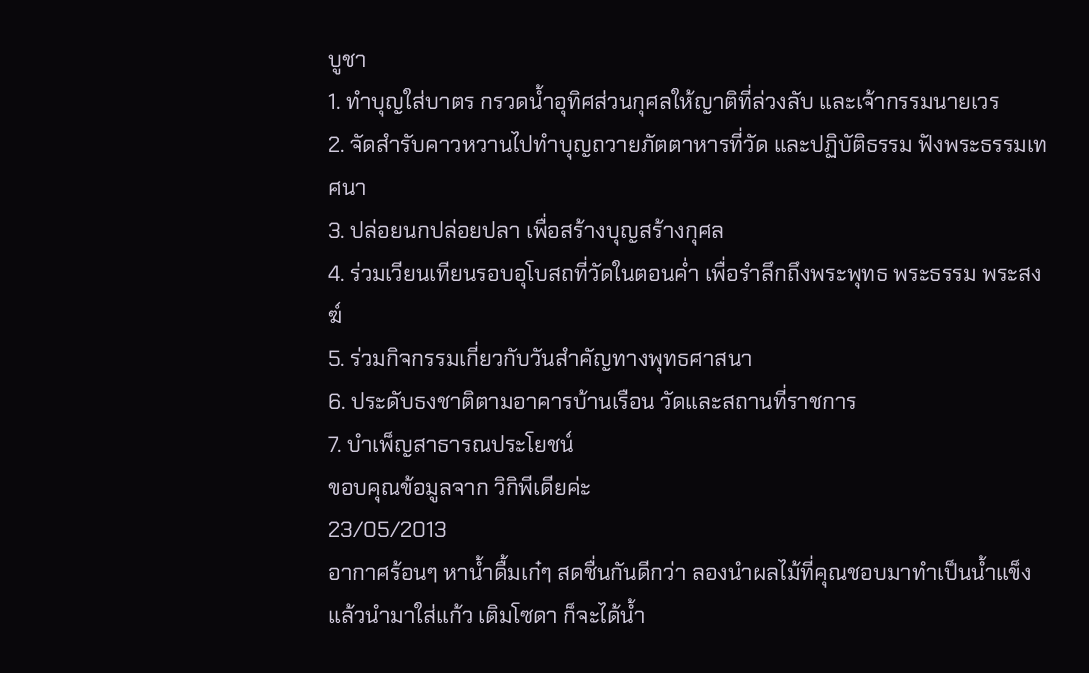บูชา
1. ทำบุญใส่บาตร กรวดน้ำอุทิศส่วนกุศลให้ญาติที่ล่วงลับ และเจ้ากรรมนายเวร
2. จัดสำรับคาวหวานไปทำบุญถวายภัตตาหารที่วัด และปฏิบัติธรรม ฟังพระธรรมเทศนา
3. ปล่อยนกปล่อยปลา เพื่อสร้างบุญสร้างกุศล
4. ร่วมเวียนเทียนรอบอุโบสถที่วัดในตอนค่ำ เพื่อรำลึกถึงพระพุทธ พระธรรม พระสงฆ์
5. ร่วมกิจกรรมเกี่ยวกับวันสำคัญทางพุทธศาสนา
6. ประดับธงชาติตามอาคารบ้านเรือน วัดและสถานที่ราชการ
7. บำเพ็ญสาธารณประโยชน์
ขอบคุณข้อมูลจาก วิกิพีเดียค่ะ
23/05/2013
อากาศร้อนๆ หาน้ำดื้มเก๋ๆ สดชื่นกันดีกว่า ลองนำผลไม้ที่คุณชอบมาทำเป็นน้ำแข็ง แล้วนำมาใส่แก้ว เติมโซดา ก็จะได้น้ำ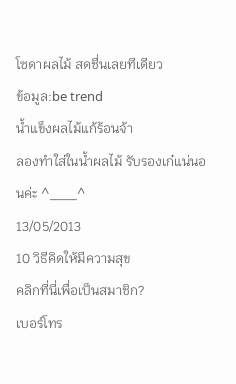โซดาผลไม้ สดชื่นเลยทีเดียว
ข้อมูล:be trend
น้ำแข็งผลไม้แก้ร้อนจ้า
ลองทำใส่ในน้ำผลไม้ รับรองเก๋แน่นอนค่ะ ^___^
13/05/2013
10 วิธีคิดให้มีความสุข
คลิกที่นี่เพื่อเป็นสมาชิก?
เบอร์โทร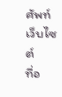ศัพท์
เว็บไซต์
ที่อ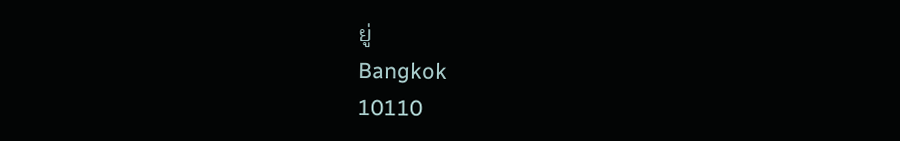ยู่
Bangkok
10110